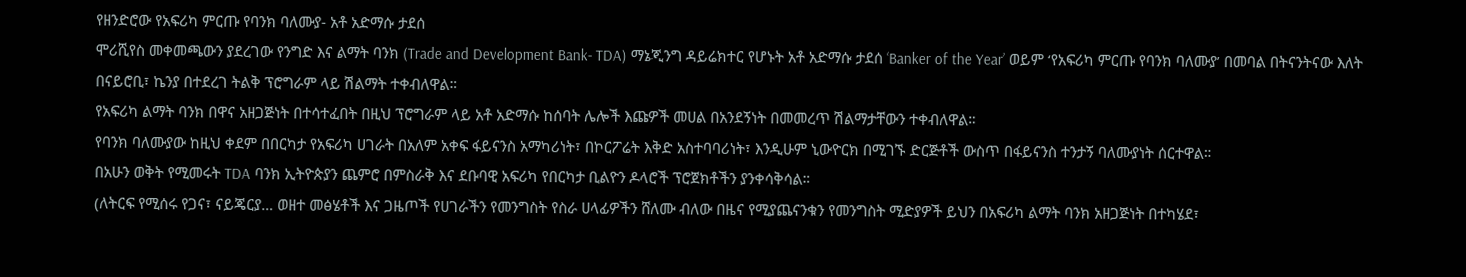የዘንድሮው የአፍሪካ ምርጡ የባንክ ባለሙያ- አቶ አድማሱ ታደሰ
ሞሪሺየስ መቀመጫውን ያደረገው የንግድ እና ልማት ባንክ (Trade and Development Bank- TDA) ማኔጂንግ ዳይሬክተር የሆኑት አቶ አድማሱ ታደሰ ‘Banker of the Year’ ወይም ‘የአፍሪካ ምርጡ የባንክ ባለሙያ’ በመባል በትናንትናው እለት በናይሮቢ፣ ኬንያ በተደረገ ትልቅ ፕሮግራም ላይ ሽልማት ተቀብለዋል።
የአፍሪካ ልማት ባንክ በዋና አዘጋጅነት በተሳተፈበት በዚህ ፕሮግራም ላይ አቶ አድማሱ ከሰባት ሌሎች እጩዎች መሀል በአንደኝነት በመመረጥ ሽልማታቸውን ተቀብለዋል።
የባንክ ባለሙያው ከዚህ ቀደም በበርካታ የአፍሪካ ሀገራት በአለም አቀፍ ፋይናንስ አማካሪነት፣ በኮርፖሬት እቅድ አስተባባሪነት፣ እንዲሁም ኒውዮርክ በሚገኙ ድርጅቶች ውስጥ በፋይናንስ ተንታኝ ባለሙያነት ሰርተዋል።
በአሁን ወቅት የሚመሩት TDA ባንክ ኢትዮጵያን ጨምሮ በምስራቅ እና ደቡባዊ አፍሪካ የበርካታ ቢልዮን ዶላሮች ፕሮጀክቶችን ያንቀሳቅሳል።
(ለትርፍ የሚሰሩ የጋና፣ ናይጄርያ… ወዘተ መፅሄቶች እና ጋዜጦች የሀገራችን የመንግስት የስራ ሀላፊዎችን ሸለሙ ብለው በዜና የሚያጨናንቁን የመንግስት ሚድያዎች ይህን በአፍሪካ ልማት ባንክ አዘጋጅነት በተካሄደ፣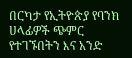በርካታ የኢትዮጵያ የባንክ ሀላፊዎች ጭምር የተገኙበትን እና አንድ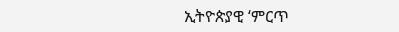ኢትዮጵያዊ ‘ምርጥ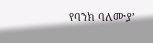የባንክ ባለሙያ’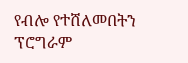የብሎ የተሸለመበትን ፕሮግራም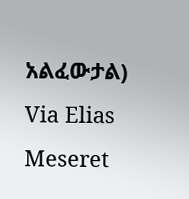አልፈውታል) Via Elias Meseret